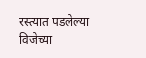रस्त्यात पडलेल्या विजेच्या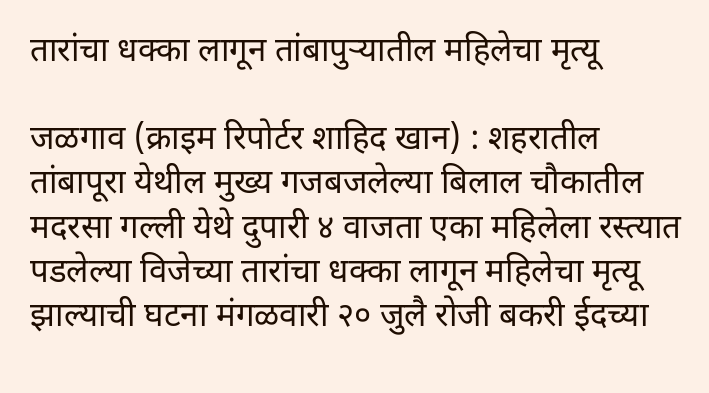तारांचा धक्का लागून तांबापुऱ्यातील महिलेचा मृत्यू

जळगाव (क्राइम रिपोर्टर शाहिद खान) : शहरातील तांबापूरा येथील मुख्य गजबजलेल्या बिलाल चौकातील मदरसा गल्ली येथे दुपारी ४ वाजता एका महिलेला रस्त्यात पडलेल्या विजेच्या तारांचा धक्का लागून महिलेचा मृत्यू झाल्याची घटना मंगळवारी २० जुलै रोजी बकरी ईदच्या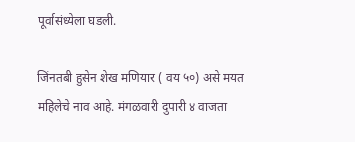पूर्वासंध्येला घडली.

जिंनतबी हुसेन शेख मणियार ( वय ५०) असे मयत महिलेचे नाव आहे. मंगळवारी दुपारी ४ वाजता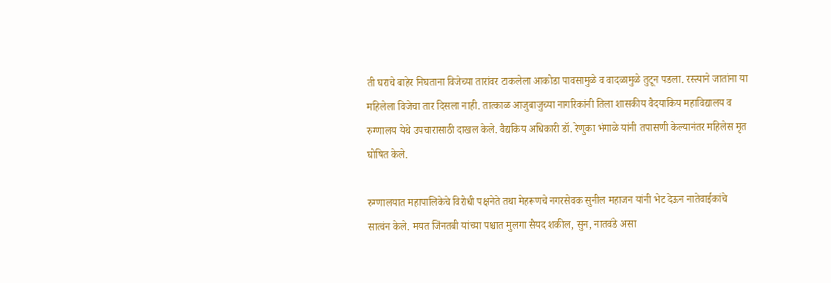ती घराचे बाहेर निघताना विजेच्या तारांवर टाकलेला आकोडा पावसामुळे व वादळामुळे तुटून पडला. रस्त्याने जातांना या महिलेला विजेचा तार दिसला नाही. तात्काळ आजुबाजुच्या नागरिकांनी तिला शासकीय वैदयाकिय महाविद्यालय व रुग्णालय येथे उपचारासाठी दाखल केले. वैद्यकिय अधिकारी डॉ. रेणुका भंगाळे यांनी तपासणी केल्यानंतर महिलेस मृत घोषित केले.

रुग्णालयात महापालिकेचे विरोधी पक्षनेते तथा मेहरूणचे नगरसेवक सुनील महाजन यांनी भेट देऊन नातेवाईकांचे सात्वंन केले. मयत जिंनतबी यांच्या पश्चात मुलगा सैयद शकील, सुन, नातवंडे असा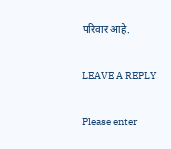परिवार आहे.

LEAVE A REPLY

Please enter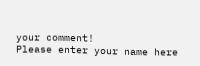your comment!
Please enter your name here